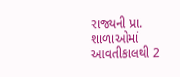રાજ્યની પ્રા. શાળાઓમાં આવતીકાલથી 2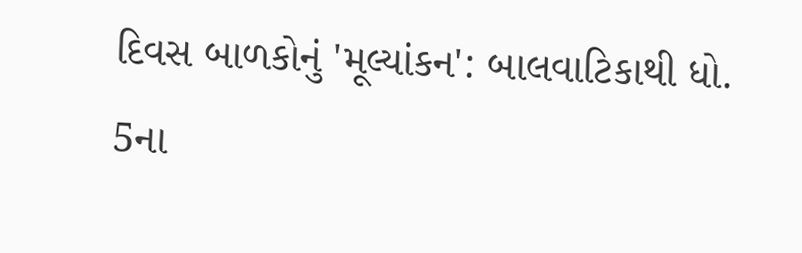દિવસ બાળકોનું 'મૂલ્યાંકન': બાલવાટિકાથી ધો. 5ના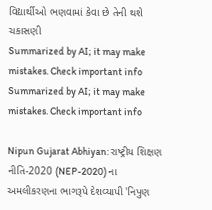વિદ્યાર્થીઓ ભણવામાં કેવા છે તેની થશે ચકાસણી
Summarized by AI; it may make mistakes. Check important info
Summarized by AI; it may make mistakes. Check important info

Nipun Gujarat Abhiyan: રાષ્ટ્રીય શિક્ષણ નીતિ-2020 (NEP-2020) ના અમલીકરણના ભાગરૂપે દેશવ્યાપી 'નિપુણ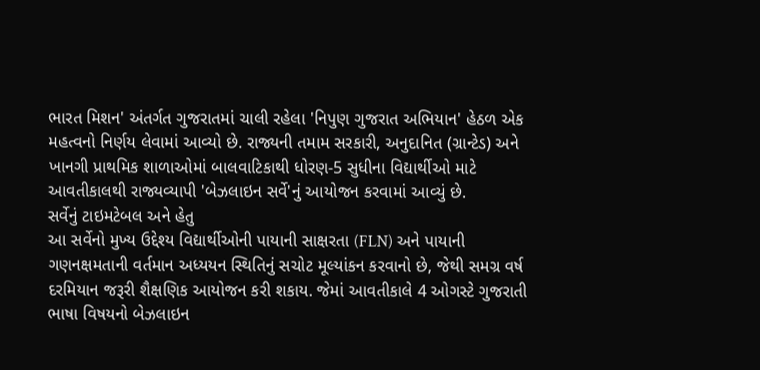ભારત મિશન' અંતર્ગત ગુજરાતમાં ચાલી રહેલા 'નિપુણ ગુજરાત અભિયાન' હેઠળ એક મહત્વનો નિર્ણય લેવામાં આવ્યો છે. રાજ્યની તમામ સરકારી, અનુદાનિત (ગ્રાન્ટેડ) અને ખાનગી પ્રાથમિક શાળાઓમાં બાલવાટિકાથી ધોરણ-5 સુધીના વિદ્યાર્થીઓ માટે આવતીકાલથી રાજ્યવ્યાપી 'બેઝલાઇન સર્વે'નું આયોજન કરવામાં આવ્યું છે.
સર્વેનું ટાઇમટેબલ અને હેતુ
આ સર્વેનો મુખ્ય ઉદ્દેશ્ય વિદ્યાર્થીઓની પાયાની સાક્ષરતા (FLN) અને પાયાની ગણનક્ષમતાની વર્તમાન અધ્યયન સ્થિતિનું સચોટ મૂલ્યાંકન કરવાનો છે, જેથી સમગ્ર વર્ષ દરમિયાન જરૂરી શૈક્ષણિક આયોજન કરી શકાય. જેમાં આવતીકાલે 4 ઓગસ્ટે ગુજરાતી ભાષા વિષયનો બેઝલાઇન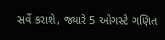સર્વે કરાશે, જ્યારે 5 ઓગસ્ટે ગણિત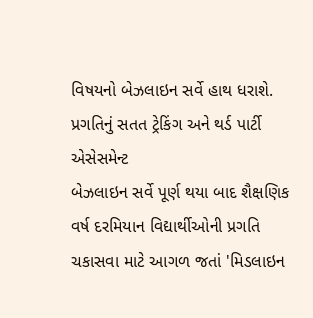વિષયનો બેઝલાઇન સર્વે હાથ ધરાશે.
પ્રગતિનું સતત ટ્રેકિંગ અને થર્ડ પાર્ટી એસેસમેન્ટ
બેઝલાઇન સર્વે પૂર્ણ થયા બાદ શૈક્ષણિક વર્ષ દરમિયાન વિદ્યાર્થીઓની પ્રગતિ ચકાસવા માટે આગળ જતાં 'મિડલાઇન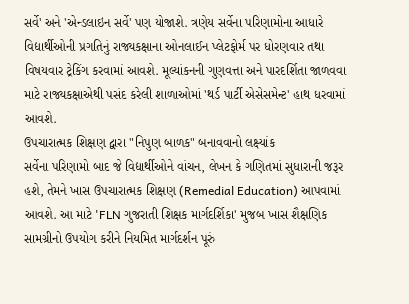સર્વે' અને 'એન્ડલાઇન સર્વે' પણ યોજાશે. ત્રણેય સર્વેના પરિણામોના આધારે વિદ્યાર્થીઓની પ્રગતિનું રાજ્યકક્ષાના ઓનલાઈન પ્લેટફોર્મ પર ધોરણવાર તથા વિષયવાર ટ્રેકિંગ કરવામાં આવશે. મૂલ્યાંકનની ગુણવત્તા અને પારદર્શિતા જાળવવા માટે રાજ્યકક્ષાએથી પસંદ કરેલી શાળાઓમાં 'થર્ડ પાર્ટી એસેસમેન્ટ' હાથ ધરવામાં આવશે.
ઉપચારાત્મક શિક્ષણ દ્વારા "નિપુણ બાળક" બનાવવાનો લક્ષ્યાંક
સર્વેના પરિણામો બાદ જે વિદ્યાર્થીઓને વાંચન, લેખન કે ગણિતમાં સુધારાની જરૂર હશે, તેમને ખાસ ઉપચારાત્મક શિક્ષણ (Remedial Education) આપવામાં આવશે. આ માટે 'FLN ગુજરાતી શિક્ષક માર્ગદર્શિકા' મુજબ ખાસ શૈક્ષણિક સામગ્રીનો ઉપયોગ કરીને નિયમિત માર્ગદર્શન પૂરું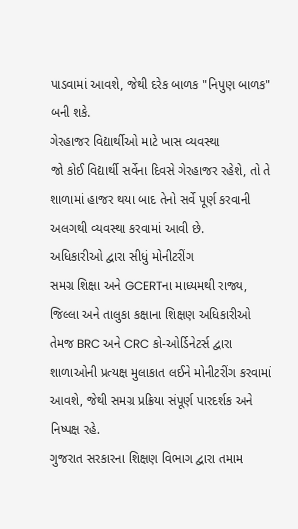પાડવામાં આવશે, જેથી દરેક બાળક "નિપુણ બાળક" બની શકે.
ગેરહાજર વિદ્યાર્થીઓ માટે ખાસ વ્યવસ્થા
જો કોઈ વિદ્યાર્થી સર્વેના દિવસે ગેરહાજર રહેશે, તો તે શાળામાં હાજર થયા બાદ તેનો સર્વે પૂર્ણ કરવાની અલગથી વ્યવસ્થા કરવામાં આવી છે.
અધિકારીઓ દ્વારા સીધું મોનીટરીંગ
સમગ્ર શિક્ષા અને GCERTના માધ્યમથી રાજ્ય, જિલ્લા અને તાલુકા કક્ષાના શિક્ષણ અધિકારીઓ તેમજ BRC અને CRC કો-ઓર્ડિનેટર્સ દ્વારા શાળાઓની પ્રત્યક્ષ મુલાકાત લઈને મોનીટરીંગ કરવામાં આવશે, જેથી સમગ્ર પ્રક્રિયા સંપૂર્ણ પારદર્શક અને નિષ્પક્ષ રહે.
ગુજરાત સરકારના શિક્ષણ વિભાગ દ્વારા તમામ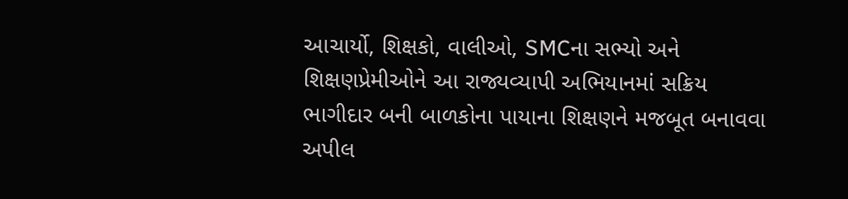આચાર્યો, શિક્ષકો, વાલીઓ, SMCના સભ્યો અને શિક્ષણપ્રેમીઓને આ રાજ્યવ્યાપી અભિયાનમાં સક્રિય ભાગીદાર બની બાળકોના પાયાના શિક્ષણને મજબૂત બનાવવા અપીલ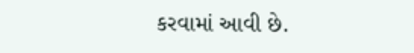કરવામાં આવી છે.